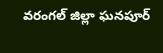వరంగల్ జిల్లా ఘనపూర్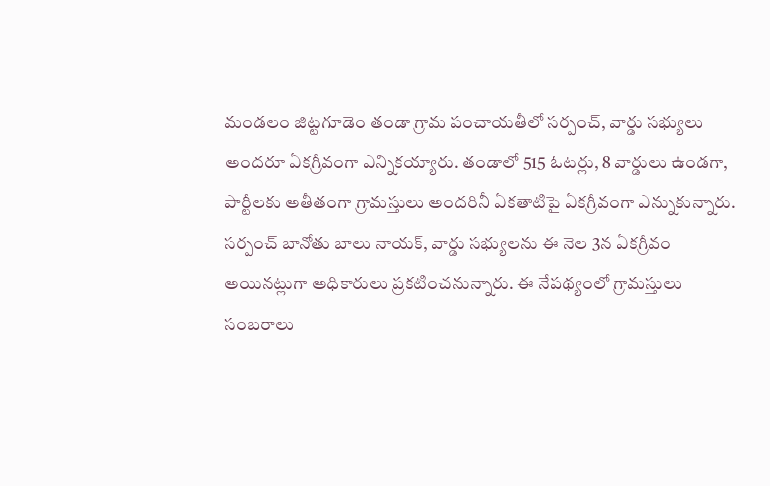మండలం జిట్టగూడెం తండా గ్రామ పంచాయతీలో సర్పంచ్, వార్డు సభ్యులు అందరూ ఏకగ్రీవంగా ఎన్నికయ్యారు. తండాలో 515 ఓటర్లు, 8 వార్డులు ఉండగా, పార్టీలకు అతీతంగా గ్రామస్తులు అందరినీ ఏకతాటిపై ఏకగ్రీవంగా ఎన్నుకున్నారు. సర్పంచ్ బానోతు బాలు నాయక్, వార్డు సభ్యులను ఈ నెల 3న ఏకగ్రీవం అయినట్లుగా అధికారులు ప్రకటించనున్నారు. ఈ నేపథ్యంలో గ్రామస్తులు సంబరాలు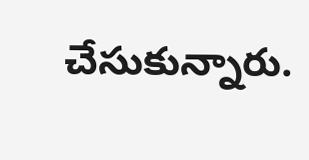చేసుకున్నారు.